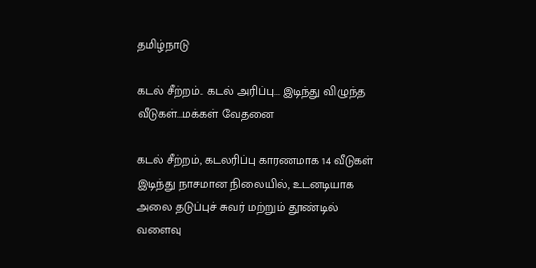தமிழ்நாடு

கடல் சீற்றம்.. கடல் அரிப்பு... இடிந்து விழுந்த வீடுகள்...மக்கள் வேதனை

கடல் சீற்றம், கடலரிப்பு காரணமாக 14 வீடுகள் இடிந்து நாசமான நிலையில், உடனடியாக அலை தடுப்புச் சுவர் மற்றும் தூண்டில் வளைவு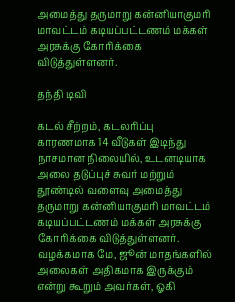அமைத்து தருமாறு கன்னியாகுமரி மாவட்டம் கடியப்பட்டணம் மக்கள் அரசுக்கு கோரிக்கை விடுத்துள்ளனர்.

தந்தி டிவி

கடல் சீற்றம், கடலரிப்பு காரணமாக 14 வீடுகள் இடிந்து நாசமான நிலையில், உடனடியாக அலை தடுப்புச் சுவர் மற்றும் தூண்டில் வளைவு அமைத்து தருமாறு கன்னியாகுமரி மாவட்டம் கடியப்பட்டணம் மக்கள் அரசுக்கு கோரிக்கை விடுத்துள்ளனர். வழக்கமாக மே, ஜூன் மாதங்களில் அலைகள் அதிகமாக இருக்கும் என்று கூறும் அவர்கள், ஓகி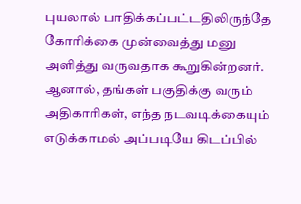புயலால் பாதிக்கப்பட்டதிலிருந்தே கோரிக்கை முன்வைத்து மனு அளித்து வருவதாக கூறுகின்றனர். ஆனால், தங்கள் பகுதிக்கு வரும் அதிகாரிகள், எந்த நடவடிக்கையும் எடுக்காமல் அப்படியே கிடப்பில்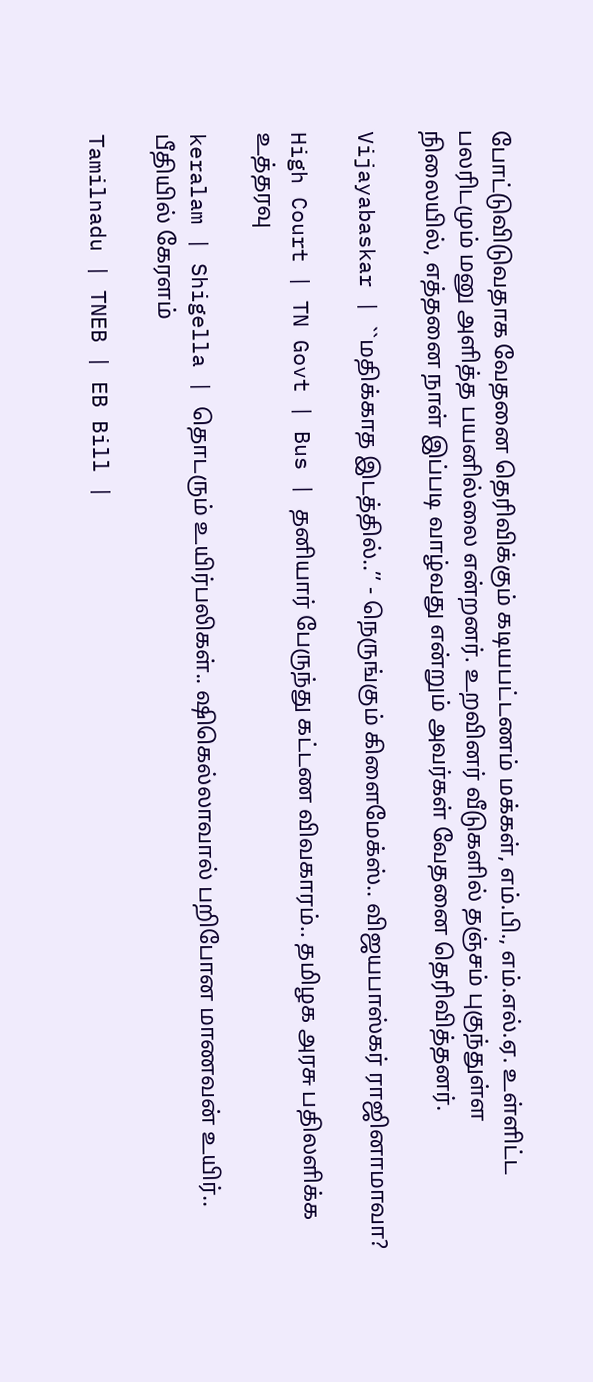போட்டுவிடுவதாக வேதனை தெரிவிக்கும் கடியபட்டணம் மக்கள், எம்.பி., எம்.எல்.ஏ. உள்ளிட்ட பலரிடமும் மனு அளித்த பயனில்லை என்றனர். உறவினர் வீடுகளில் தஞ்சம் புகுந்துள்ள நிலையில், எத்தனை நாள் இப்படி வாழ்வது என்றும் அவர்கள் வேதனை தெரிவித்தனர்.

Vijayabaskar | ``மதிக்காத இடத்தில்..’’ - நெருங்கும் கிளைமேக்ஸ்.. விஜயபாஸ்கர் ராஜினாமாவா?

High Court | TN Govt | Bus | தனியார் பேருந்து கட்டண விவகாரம்.. தமிழக அரசு பதிலளிக்க உத்தரவு

keralam | Shigella | தொடரும் உயிர்பலிகள்.. ஷிகெல்லாவால் பறிபோன மாணவன் உயிர்.. பீதியில் கேரளம்

Tamilnadu | TNEB | EB Bill |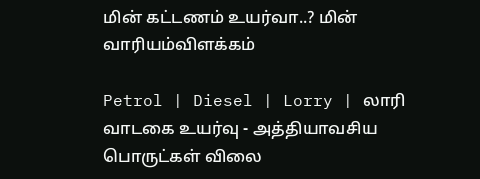மின் கட்டணம் உயர்வா..? மின் வாரியம்விளக்கம்

Petrol | Diesel | Lorry | லாரி வாடகை உயர்வு - அத்தியாவசிய பொருட்கள் விலை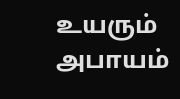உயரும் அபாயம்